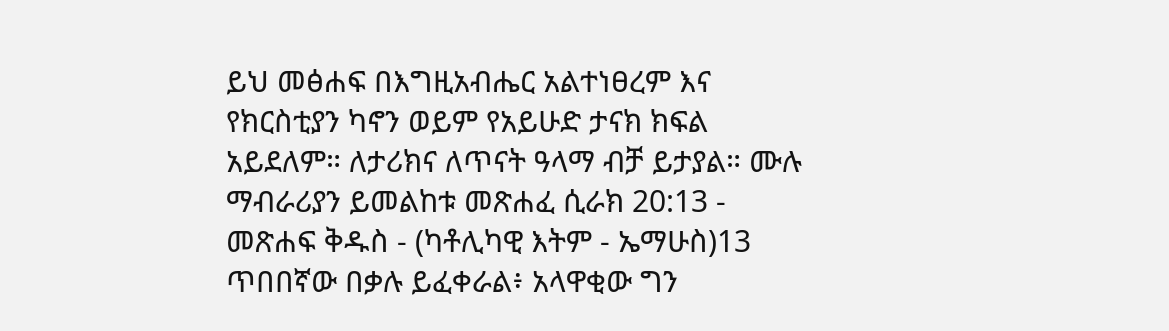ይህ መፅሐፍ በእግዚአብሔር አልተነፀረም እና የክርስቲያን ካኖን ወይም የአይሁድ ታናክ ክፍል አይደለም። ለታሪክና ለጥናት ዓላማ ብቻ ይታያል። ሙሉ ማብራሪያን ይመልከቱ መጽሐፈ ሲራክ 20:13 - መጽሐፍ ቅዱስ - (ካቶሊካዊ እትም - ኤማሁስ)13 ጥበበኛው በቃሉ ይፈቀራል፥ አላዋቂው ግን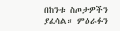በከንቱ ስጦታዎችን ያፈሳል። ምዕራፉን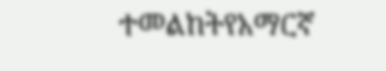ተመልከትየአማርኛ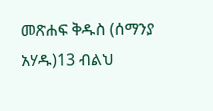መጽሐፍ ቅዱስ (ሰማንያ አሃዱ)13 ብልህ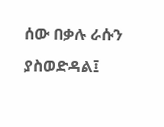ሰው በቃሉ ራሱን ያስወድዳል፤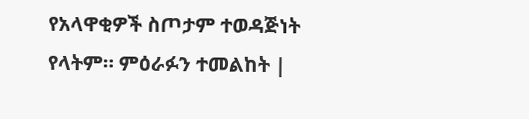የአላዋቂዎች ስጦታም ተወዳጅነት የላትም። ምዕራፉን ተመልከት |